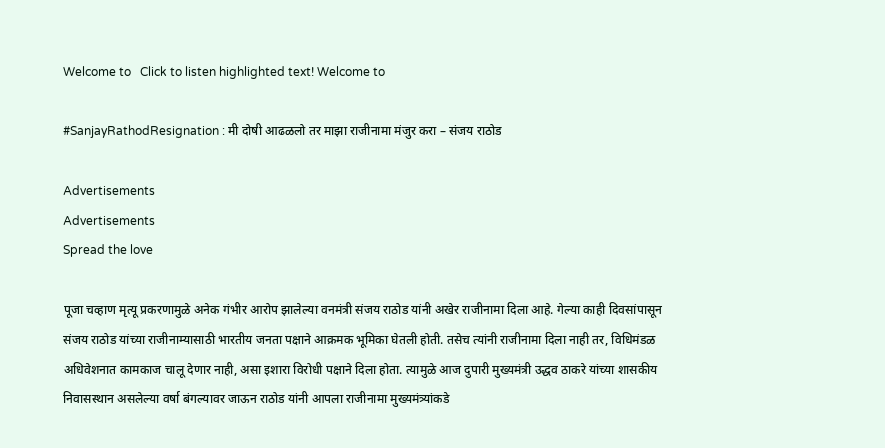Welcome to   Click to listen highlighted text! Welcome to

#SanjayRathodResignation : मी दोषी आढळलो तर माझा राजीनामा मंजुर करा – संजय राठोड

Advertisements
Advertisements
Spread the love

पूजा चव्हाण मृत्यू प्रकरणामुळे अनेक गंभीर आरोप झालेल्या वनमंत्री संजय राठोड यांनी अखेर राजीनामा दिला आहे. गेल्या काही दिवसांपासून संजय राठोड यांच्या राजीनाम्यासाठी भारतीय जनता पक्षाने आक्रमक भूमिका घेतली होती. तसेच त्यांनी राजीनामा दिला नाही तर, विधिमंडळ अधिवेशनात कामकाज चालू देणार नाही, असा इशारा विरोधी पक्षाने दिला होता. त्यामुळे आज दुपारी मुख्यमंत्री उद्धव ठाकरे यांच्या शासकीय निवासस्थान असलेल्या वर्षा बंगल्यावर जाऊन राठोड यांनी आपला राजीनामा मुख्यमंत्र्यांकडे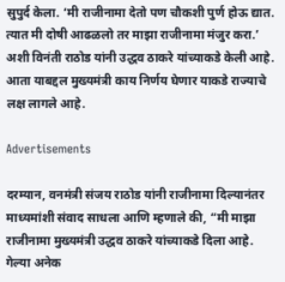सुपुर्द केला. ‘मी राजीनामा देतो पण चौकशी पुर्ण होऊ द्यात. त्यात मी दोषी आढळलो तर माझा राजीनामा मंजुर करा.’ अशी विनंती राठोड यांनी उद्धव ठाकरे यांच्याकडे केली आहे. आता याबद्दल मुख्यमंत्री काय निर्णय घेणार याकडे राज्याचे लक्ष लागले आहे.

Advertisements

दरम्यान, वनमंत्री संजय राठोड यांनी राजीनामा दिल्यानंतर माध्यमांशी संवाद साधला आणि म्हणाले की, “मी माझा राजीनामा मुख्यमंत्री उद्धव ठाकरे यांच्याकडे दिला आहे. गेल्या अनेक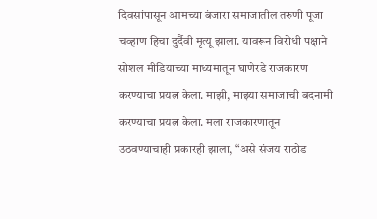दिवसांपासून आमच्या बंजारा समाजातील तरुणी पूजा चव्हाण हिचा दुर्दैवी मृत्यू झाला. यावरून विरोधी पक्षाने सोशल मीडियाच्या माध्यमातून घाणेरडे राजकारण करण्याचा प्रयत्न केला. माझी, माझ्या समाजाची बदनामी करण्याचा प्रयत्न केला. मला राजकारणातून उठवण्याचाही प्रकारही झाला, “असे संजय राठोड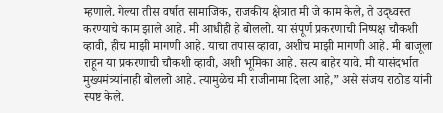म्हणाले. गेल्या तीस वर्षात सामाजिक, राजकीय क्षेत्रात मी जे काम केले, ते उद्ध्वस्त करण्याचे काम झाले आहे. मी आधीही हे बोललो. या संपूर्ण प्रकरणाची निष्पक्ष चौकशी व्हावी, हीच माझी मागणी आहे. याचा तपास व्हावा, अशीच माझी मागणी आहे. मी बाजूला राहून या प्रकरणाची चौकशी व्हावी, अशी भूमिका आहे. सत्य बाहेर यावे. मी यासंदर्भात मुख्यमंत्र्यांनाही बोललो आहे. त्यामुळेच मी राजीनामा दिला आहे,” असे संजय राठोड यांनी स्पष्ट केले.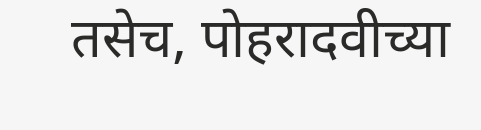तसेच, पोहरादवीच्या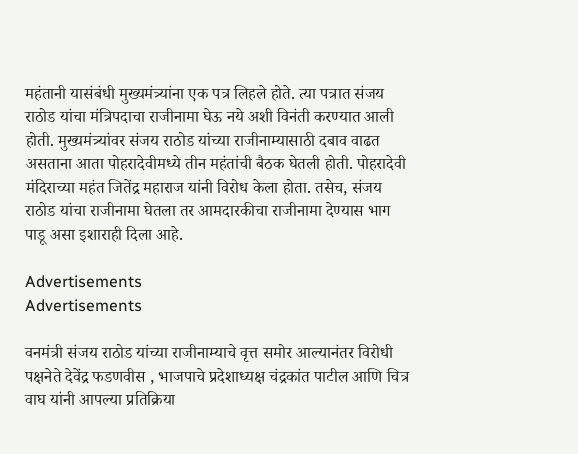महंतानी यासंबंधी मुख्यमंत्र्यांना एक पत्र लिहले होते. त्या पत्रात संजय राठोड यांचा मंत्रिपदाचा राजीनामा घेऊ नये अशी विनंती करण्यात आली होती. मुख्यमंत्र्यांवर संजय राठोड यांच्या राजीनाम्यासाठी दबाव वाढत असताना आता पोहरादेवीमध्ये तीन महंतांची बैठक घेतली होती. पोहरादेवी मंदिराच्या महंत जितेंद्र महाराज यांनी विरोध केला होता. तसेच, संजय राठोड यांचा राजीनामा घेतला तर आमदारकीचा राजीनामा देण्यास भाग पाडू असा इशाराही दिला आहे.

Advertisements
Advertisements

वनमंत्री संजय राठोड यांच्या राजीनाम्याचे वृत्त समोर आल्यानंतर विरोधी पक्षनेते देवेंद्र फडणवीस , भाजपाचे प्रदेशाध्यक्ष चंद्रकांत पाटील आणि चित्र वाघ यांनी आपल्या प्रतिक्रिया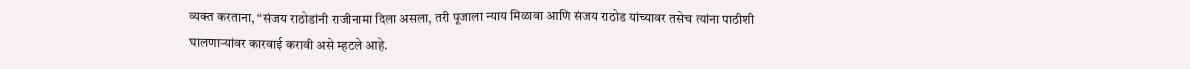व्यक्त करताना, “संजय राठोडांनी राजीनामा दिला असला, तरी पूजाला न्याय मिळावा आणि संजय राठोड यांच्यावर तसेच त्यांना पाठीशी घालणाऱ्यांवर कारवाई करावी असे म्हटले आहे.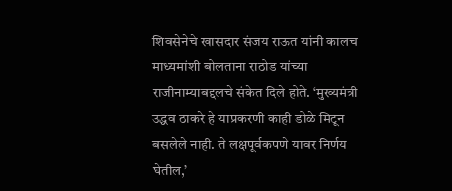शिवसेनेचे खासदार संजय राऊत यांनी कालच माध्यमांशी बोलताना राठोड यांच्या राजीनाम्याबद्दलचे संकेत दिले होते. ‘मुख्यमंत्री उद्धव ठाकरे हे याप्रकरणी काही डोळे मिटून बसलेले नाही. ते लक्षपूर्वकपणे यावर निर्णय घेतील,’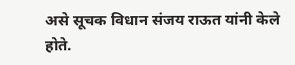असे सूचक विधान संजय राऊत यांनी केले होते.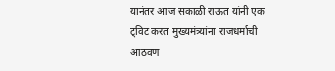यानंतर आज सकाळी राऊत यांनी एक ट्विट करत मुख्यमंत्र्यांना राजधर्माची आठवण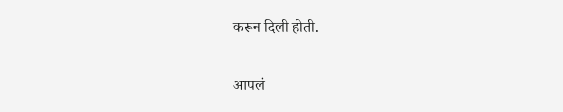करून दिली होती.

आपलं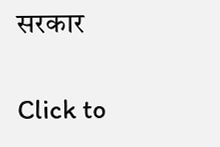सरकार

Click to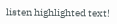listen highlighted text!